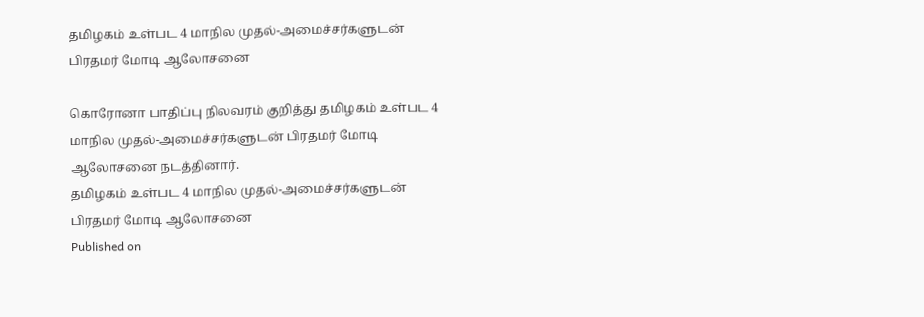தமிழகம் உள்பட 4 மாநில முதல்-அமைச்சர்களுடன் பிரதமர் மோடி ஆலோசனை

கொரோனா பாதிப்பு நிலவரம் குறித்து தமிழகம் உள்பட 4 மாநில முதல்-அமைச்சர்களுடன் பிரதமர் மோடி ஆலோசனை நடத்தினார்.
தமிழகம் உள்பட 4 மாநில முதல்-அமைச்சர்களுடன் பிரதமர் மோடி ஆலோசனை
Published on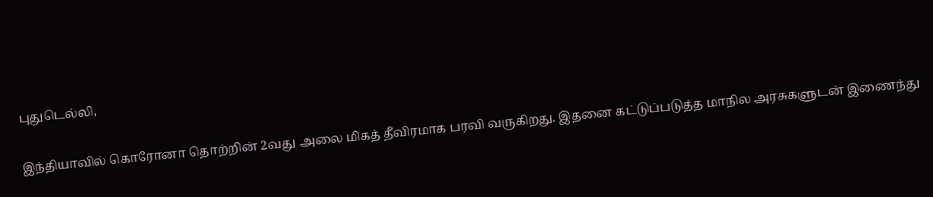புதுடெல்லி,

இந்தியாவில் கொரோனா தொற்றின் 2வது அலை மிகத் தீவிரமாக பரவி வருகிறது. இதனை கட்டுப்படுத்த மாநில அரசுகளுடன் இணைந்து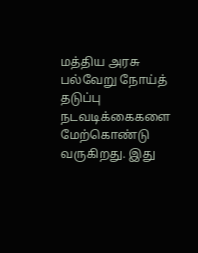மத்திய அரசு பல்வேறு நோய்த் தடுப்பு நடவடிக்கைகளை மேற்கொண்டு வருகிறது. இது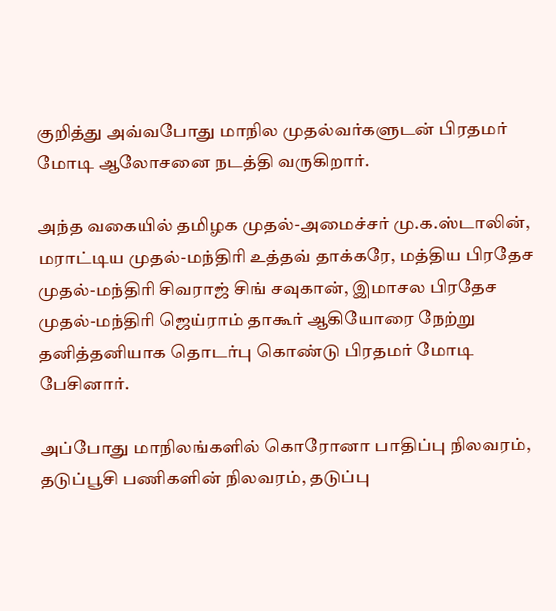குறித்து அவ்வபோது மாநில முதல்வர்களுடன் பிரதமர் மோடி ஆலோசனை நடத்தி வருகிறார்.

அந்த வகையில் தமிழக முதல்-அமைச்சர் மு.க.ஸ்டாலின், மராட்டிய முதல்-மந்திரி உத்தவ் தாக்கரே, மத்திய பிரதேச முதல்-மந்திரி சிவராஜ் சிங் சவுகான், இமாசல பிரதேச முதல்-மந்திரி ஜெய்ராம் தாகூர் ஆகியோரை நேற்று தனித்தனியாக தொடர்பு கொண்டு பிரதமர் மோடி பேசினார்.

அப்போது மாநிலங்களில் கொரோனா பாதிப்பு நிலவரம், தடுப்பூசி பணிகளின் நிலவரம், தடுப்பு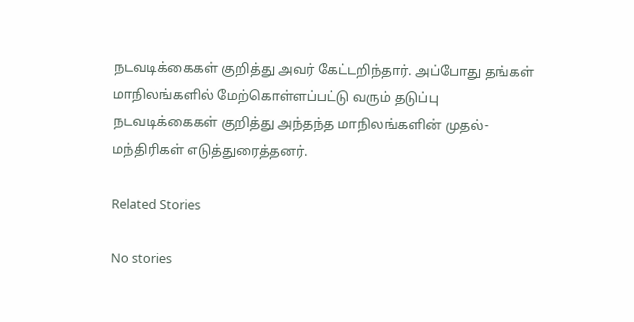நடவடிக்கைகள் குறித்து அவர் கேட்டறிந்தார். அப்போது தங்கள் மாநிலங்களில் மேற்கொள்ளப்பட்டு வரும் தடுப்பு நடவடிக்கைகள் குறித்து அந்தந்த மாநிலங்களின் முதல்-மந்திரிகள் எடுத்துரைத்தனர்.

Related Stories

No stories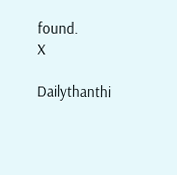found.
X

Dailythanthi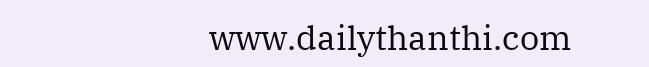www.dailythanthi.com